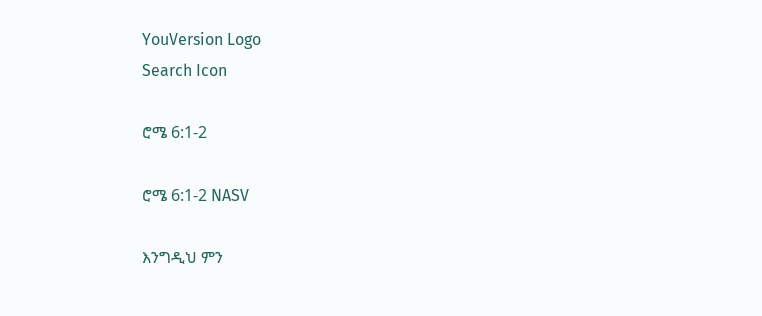YouVersion Logo
Search Icon

ሮሜ 6:1-2

ሮሜ 6:1-2 NASV

እንግዲህ ምን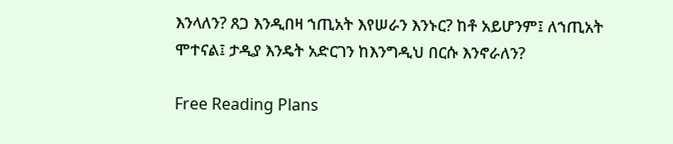እንላለን? ጸጋ እንዲበዛ ኀጢአት እየሠራን እንኑር? ከቶ አይሆንም፤ ለኀጢአት ሞተናል፤ ታዲያ እንዴት አድርገን ከእንግዲህ በርሱ እንኖራለን?

Free Reading Plans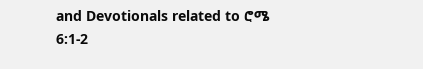and Devotionals related to ሮሜ 6:1-2